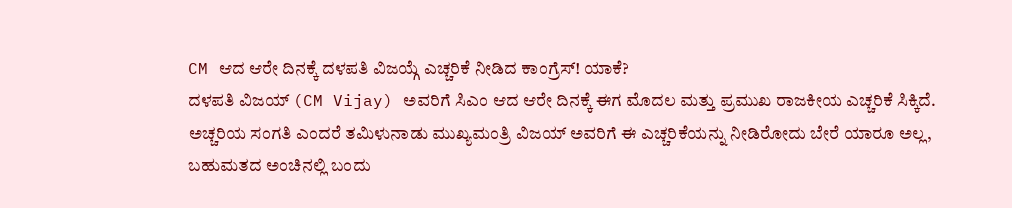CM ಆದ ಆರೇ ದಿನಕ್ಕೆ ದಳಪತಿ ವಿಜಯ್ಗೆ ಎಚ್ಚರಿಕೆ ನೀಡಿದ ಕಾಂಗ್ರೆಸ್! ಯಾಕೆ?
ದಳಪತಿ ವಿಜಯ್ (CM Vijay) ಅವರಿಗೆ ಸಿಎಂ ಆದ ಆರೇ ದಿನಕ್ಕೆ ಈಗ ಮೊದಲ ಮತ್ತು ಪ್ರಮುಖ ರಾಜಕೀಯ ಎಚ್ಚರಿಕೆ ಸಿಕ್ಕಿದೆ. ಅಚ್ಚರಿಯ ಸಂಗತಿ ಎಂದರೆ ತಮಿಳುನಾಡು ಮುಖ್ಯಮಂತ್ರಿ ವಿಜಯ್ ಅವರಿಗೆ ಈ ಎಚ್ಚರಿಕೆಯನ್ನು ನೀಡಿರೋದು ಬೇರೆ ಯಾರೂ ಅಲ್ಲ, ಬಹುಮತದ ಅಂಚಿನಲ್ಲಿ ಬಂದು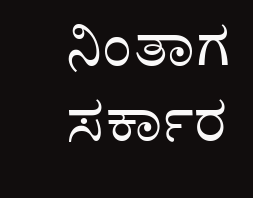ನಿಂತಾಗ ಸರ್ಕಾರ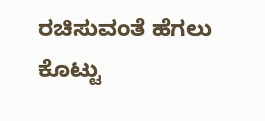ರಚಿಸುವಂತೆ ಹೆಗಲು ಕೊಟ್ಟು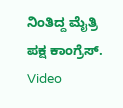ನಿಂತಿದ್ದ ಮೈತ್ರಿ ಪಕ್ಷ ಕಾಂಗ್ರೆಸ್.
Video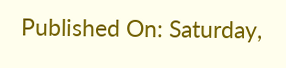Published On: Saturday,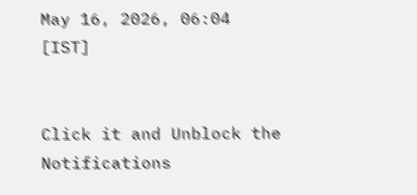May 16, 2026, 06:04 [IST]


Click it and Unblock the Notifications